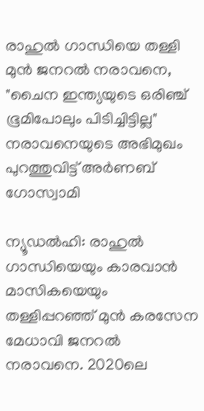രാഹുല്‍ ഗാന്ധിയെ തള്ളി മുന്‍ ജനറല്‍ നരാവനെ, "ചൈന ഇന്ത്യയുടെ ഒരിഞ്ച് ഭൂമിപോലും പിടിച്ചിട്ടില്ല" നരാവനെയുടെ അഭിമുഖം പുറത്തുവിട്ട് അര്‍ണബ് ഗോസ്വാമി

ന്യൂഡല്‍ഹി: രാഹുല്‍ ഗാന്ധിയെയും കാരവാന്‍ മാസികയെയും തള്ളിപ്പറഞ്ഞ് മുന്‍ കരസേന മേധാവി ജനറല്‍ നരാവനെ. 2020ലെ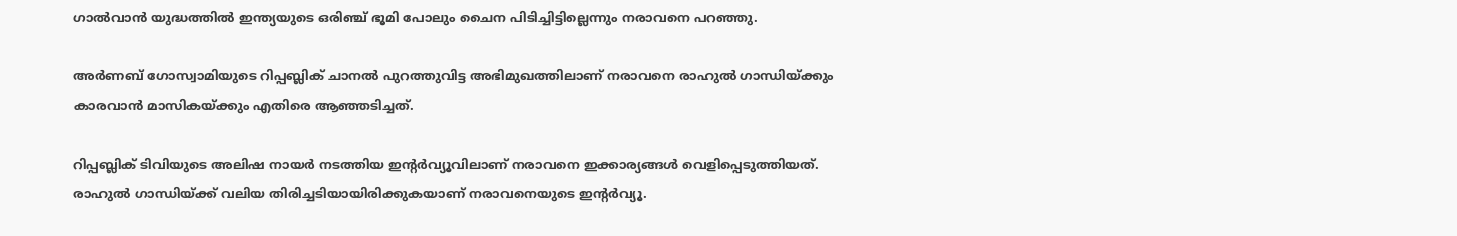ഗാല്‍വാന്‍ യുദ്ധത്തില്‍ ഇന്ത്യയുടെ ഒരിഞ്ച് ഭൂമി പോലും ചൈന പിടിച്ചിട്ടില്ലെന്നും നരാവനെ പറഞ്ഞു.

അര്‍ണബ് ഗോസ്വാമിയുടെ റിപ്പബ്ലിക് ചാനല്‍ പുറത്തുവിട്ട അഭിമുഖത്തിലാണ് നരാവനെ രാഹുല്‍ ഗാന്ധിയ്‌ക്കും കാരവാന്‍ മാസികയ്‌ക്കും എതിരെ ആഞ്ഞടിച്ചത്.

റിപ്പബ്ലിക് ടിവിയുടെ അലിഷ നായര്‍ നടത്തിയ ഇന്‍റര്‍വ്യൂവിലാണ് നരാവനെ ഇക്കാര്യങ്ങള്‍ വെളിപ്പെടുത്തിയത്. രാഹുല്‍ ഗാന്ധിയ്‌ക്ക് വലിയ തിരിച്ചടിയായിരിക്കുകയാണ് നരാവനെയുടെ ഇന്‍റര്‍വ്യൂ.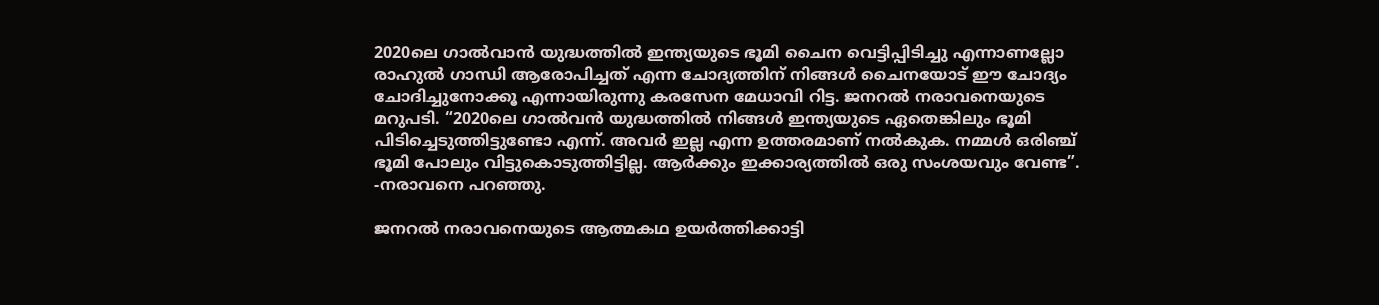2020ലെ ഗാല്‍വാന്‍ യുദ്ധത്തില്‍ ഇന്ത്യയുടെ ഭൂമി ചൈന വെട്ടിപ്പിടിച്ചു എന്നാണല്ലോ രാഹുല്‍ ഗാന്ധി ആരോപിച്ചത് എന്ന ചോദ്യത്തിന് നിങ്ങള്‍ ചൈനയോട് ഈ ചോദ്യം ചോദിച്ചുനോക്കൂ എന്നായിരുന്നു കരസേന മേധാവി റിട്ട. ജനറല്‍ നരാവനെയുടെ മറുപടി. “2020ലെ ഗാല്‍വന്‍ യുദ്ധത്തില്‍ നിങ്ങള്‍ ഇന്ത്യയുടെ ഏതെങ്കിലും ഭൂമി പിടിച്ചെടുത്തിട്ടുണ്ടോ എന്ന്. അവര്‍ ഇല്ല എന്ന ഉത്തരമാണ് നല്‍കുക. നമ്മള്‍ ഒരിഞ്ച് ഭൂമി പോലും വിട്ടുകൊടുത്തിട്ടില്ല. ആര്‍ക്കും ഇക്കാര്യത്തില്‍ ഒരു സംശയവും വേണ്ട”. -നരാവനെ പറഞ്ഞു.

ജനറല്‍ നരാവനെയുടെ ആത്മകഥ ഉയര്‍ത്തിക്കാട്ടി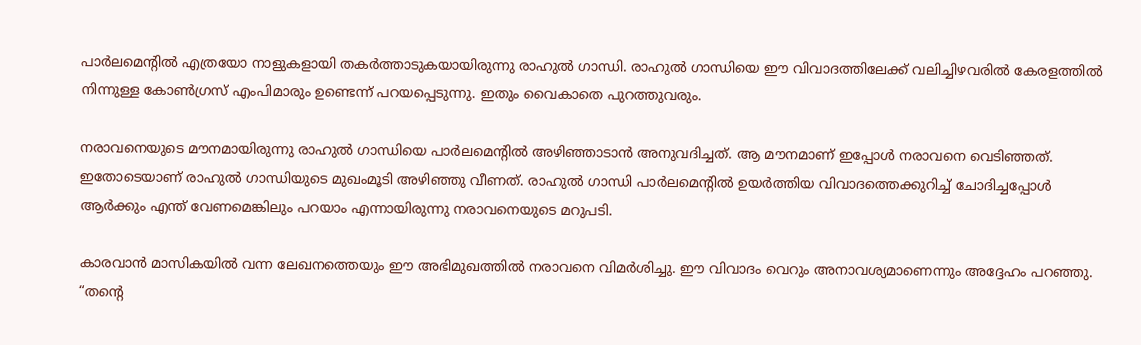പാര്‍ലമെന്‍റില്‍ എത്രയോ നാളുകളായി തകര്‍ത്താടുകയായിരുന്നു രാഹുല്‍ ഗാന്ധി. രാഹുല്‍ ഗാന്ധിയെ ഈ വിവാദത്തിലേക്ക് വലിച്ചിഴവരില്‍ കേരളത്തില്‍ നിന്നുള്ള കോണ്‍ഗ്രസ് എംപിമാരും ഉണ്ടെന്ന് പറയപ്പെടുന്നു. ഇതും വൈകാതെ പുറത്തുവരും.

നരാവനെയുടെ മൗനമായിരുന്നു രാഹുല്‍ ഗാന്ധിയെ പാര്‍ലമെ‍ന്‍റില്‍ അഴിഞ്ഞാടാന്‍ അനുവദിച്ചത്. ആ മൗനമാണ് ഇപ്പോള്‍ നരാവനെ വെടിഞ്ഞത്. ഇതോടെയാണ് രാഹുല്‍ ഗാന്ധിയുടെ മുഖംമൂടി അഴിഞ്ഞു വീണത്. രാഹുല്‍ ഗാന്ധി പാര്‍ലമെന്‍റില്‍ ഉയര്‍ത്തിയ വിവാദത്തെക്കുറിച്ച്‌ ചോദിച്ചപ്പോള്‍ ആര്‍ക്കും എന്ത് വേണമെങ്കിലും പറയാം എന്നായിരുന്നു നരാവനെയുടെ മറുപടി.

കാരവാന്‍ മാസികയില്‍ വന്ന ലേഖനത്തെയും ഈ അഭിമുഖത്തില്‍ നരാവനെ വിമര്‍ശിച്ചു. ഈ വിവാദം വെറും അനാവശ്യമാണെന്നും അദ്ദേഹം പറഞ്ഞു. “തന്റെ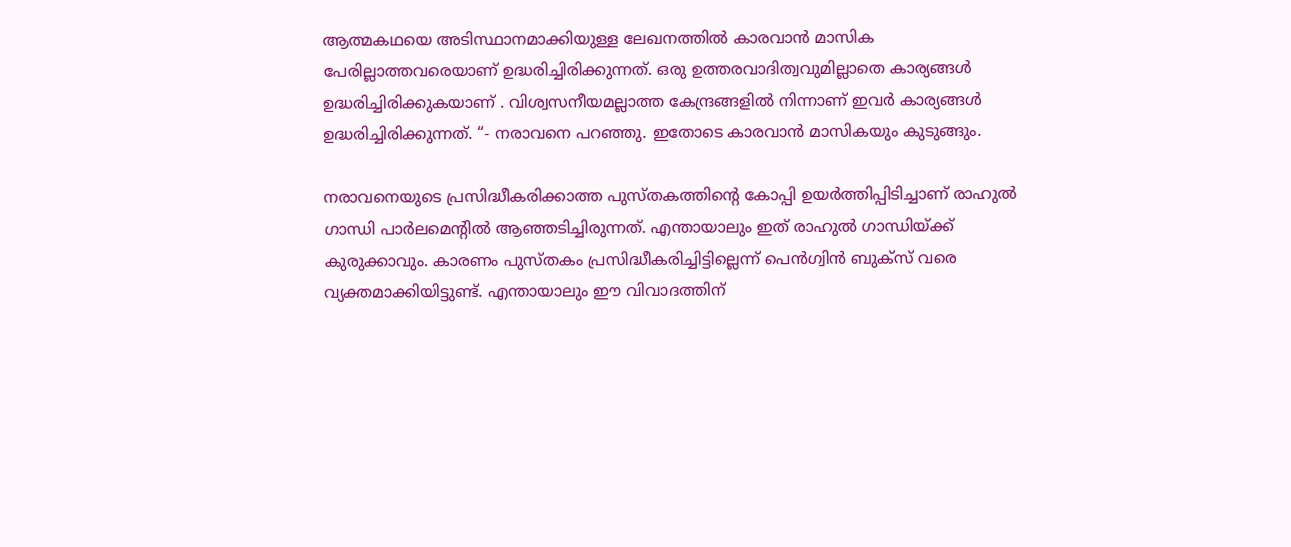ആത്മകഥയെ അടിസ്ഥാനമാക്കിയുള്ള ലേഖനത്തില്‍ കാരവാന്‍ മാസിക പേരില്ലാത്തവരെയാണ് ഉദ്ധരിച്ചിരിക്കുന്നത്. ഒരു ഉത്തരവാദിത്വവുമില്ലാതെ കാര്യങ്ങള്‍ ഉദ്ധരിച്ചിരിക്കുകയാണ് . വിശ്വസനീയമല്ലാത്ത കേന്ദ്രങ്ങളില്‍ നിന്നാണ് ഇവര്‍ കാര്യങ്ങള്‍ ഉദ്ധരിച്ചിരിക്കുന്നത്. “- നരാവനെ പറഞ്ഞു. ഇതോടെ കാരവാന്‍ മാസികയും കുടുങ്ങും.

നരാവനെയുടെ പ്രസിദ്ധീകരിക്കാത്ത പുസ്തകത്തിന്റെ കോപ്പി ഉയര്‍ത്തിപ്പിടിച്ചാണ് രാഹുല്‍ ഗാന്ധി പാര്‍ലമെന്‍റില്‍ ആഞ്ഞടിച്ചിരുന്നത്. എന്തായാലും ഇത് രാഹുല്‍ ഗാന്ധിയ്‌ക്ക് കുരുക്കാവും. കാരണം പുസ്തകം പ്രസിദ്ധീകരിച്ചിട്ടില്ലെന്ന് പെന്‍ഗ്വിന്‍ ബുക്സ് വരെ വ്യക്തമാക്കിയിട്ടുണ്ട്. എന്തായാലും ഈ വിവാദത്തിന്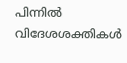പിന്നില്‍ വിദേശശക്തികള്‍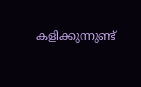കളിക്കുന്നുണ്ട്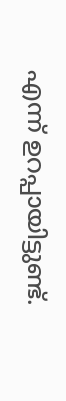എന്ന് ഉറപ്പായിട്ടുണ്ട്.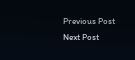Previous Post Next Post